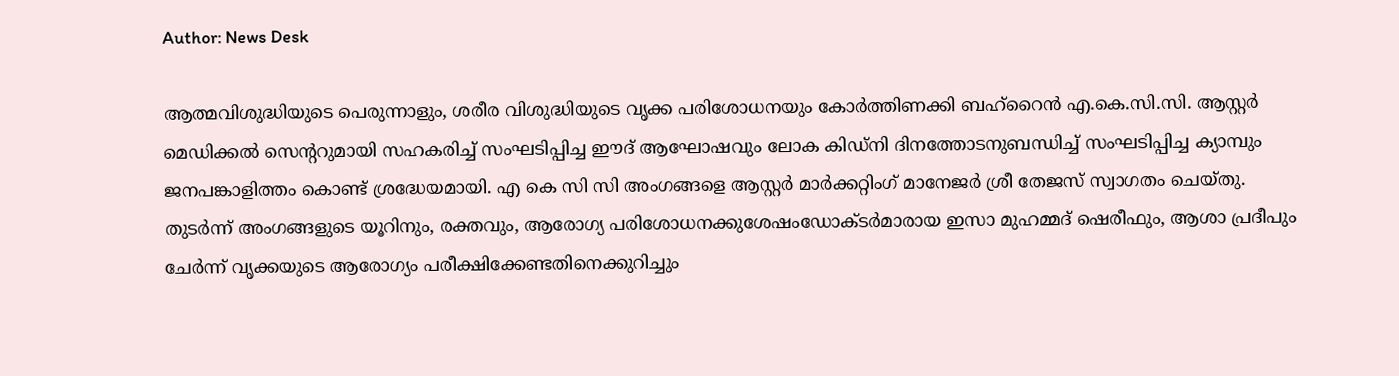Author: News Desk

ആത്മവിശുദ്ധിയുടെ പെരുന്നാളും, ശരീര വിശുദ്ധിയുടെ വൃക്ക പരിശോധനയും കോർത്തിണക്കി ബഹ്റൈൻ എ.കെ.സി.സി. ആസ്റ്റർ മെഡിക്കൽ സെന്ററുമായി സഹകരിച്ച് സംഘടിപ്പിച്ച ഈദ് ആഘോഷവും ലോക കിഡ്നി ദിനത്തോടനുബന്ധിച്ച് സംഘടിപ്പിച്ച ക്യാമ്പും ജനപങ്കാളിത്തം കൊണ്ട് ശ്രദ്ധേയമായി. എ കെ സി സി അംഗങ്ങളെ ആസ്റ്റർ മാർക്കറ്റിംഗ് മാനേജർ ശ്രീ തേജസ് സ്വാഗതം ചെയ്തു. തുടർന്ന് അംഗങ്ങളുടെ യൂറിനും, രക്തവും, ആരോഗ്യ പരിശോധനക്കുശേഷംഡോക്ടർമാരായ ഇസാ മുഹമ്മദ് ഷെരീഫും, ആശാ പ്രദീപും ചേർന്ന് വൃക്കയുടെ ആരോഗ്യം പരീക്ഷിക്കേണ്ടതിനെക്കുറിച്ചും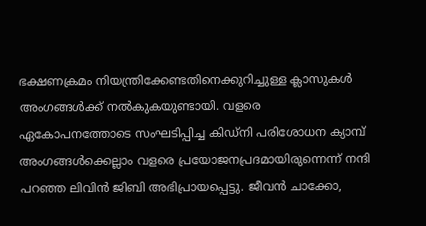ഭക്ഷണക്രമം നിയന്ത്രിക്കേണ്ടതിനെക്കുറിച്ചുള്ള ക്ലാസുകൾ അംഗങ്ങൾക്ക് നൽകുകയുണ്ടായി. വളരെ ഏകോപനത്തോടെ സംഘടിപ്പിച്ച കിഡ്നി പരിശോധന ക്യാമ്പ് അംഗങ്ങൾക്കെല്ലാം വളരെ പ്രയോജനപ്രദമായിരുന്നെന്ന് നന്ദി പറഞ്ഞ ലിവിൻ ജിബി അഭിപ്രായപ്പെട്ടു. ജീവൻ ചാക്കോ,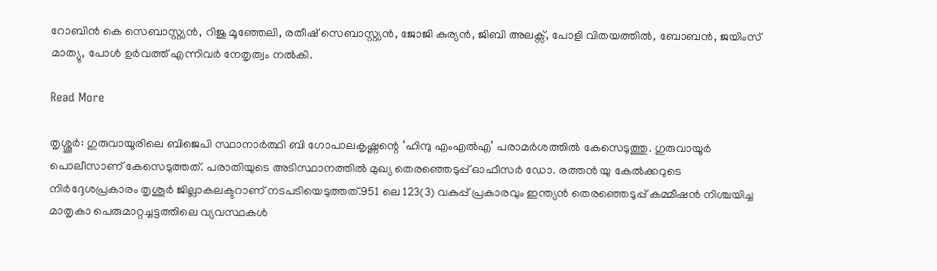റോബിൻ കെ സെബാസ്റ്റ്യൻ, റിജു മൂഞ്ഞേലി, രതീഷ് സെബാസ്റ്റ്യൻ, ജോജി കുര്യൻ, ജിബി അലക്സ്, പോളി വിതയത്തിൽ, ബോബൻ, ജയിംസ് മാത്യു, പോൾ ഉർവത്ത് എന്നിവർ നേതൃത്വം നൽകി.

Read More

തൃശ്ശൂർ: ഗുരുവായൂരിലെ ബിജെപി സ്ഥാനാർത്ഥി ബി ഗോപാലകൃഷ്ണന്റെ ‘ഹിന്ദു എംഎൽഎ’ പരാമർശത്തിൽ കേസെടുത്തു. ഗുരുവായൂർ പൊലീസാണ് കേസെടുത്തത്. പരാതിയുടെ അടിസ്ഥാനത്തിൽ മുഖ്യ തെരഞ്ഞെടുപ്പ് ഓഫീസർ ഡോ. രത്തൻ യു കേൽക്കറുടെ നിർദ്ദേശപ്രകാരം തൃശൂർ ജില്ലാകലക്ടറാണ് നടപടിയെടുത്തത്.951 ലെ 123(3) വകുപ്പ് പ്രകാരവും ഇന്ത്യൻ തെരഞ്ഞെടുപ്പ് കമ്മീഷൻ നിശ്ചയിച്ച മാതൃകാ പെരുമാറ്റച്ചട്ടത്തിലെ വ്യവസ്ഥകൾ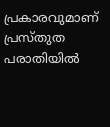പ്രകാരവുമാണ് പ്രസ്തുത പരാതിയിൽ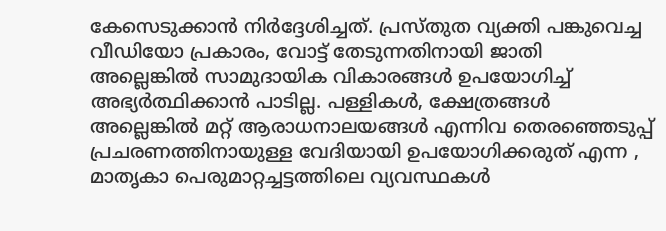കേസെടുക്കാൻ നിർദ്ദേശിച്ചത്. പ്രസ്തുത വ്യക്തി പങ്കുവെച്ച വീഡിയോ പ്രകാരം, വോട്ട് തേടുന്നതിനായി ജാതി അല്ലെങ്കിൽ സാമുദായിക വികാരങ്ങൾ ഉപയോഗിച്ച് അഭ്യർത്ഥിക്കാൻ പാടില്ല. പള്ളികൾ, ക്ഷേത്രങ്ങൾ അല്ലെങ്കിൽ മറ്റ് ആരാധനാലയങ്ങൾ എന്നിവ തെരഞ്ഞെടുപ്പ് പ്രചരണത്തിനായുള്ള വേദിയായി ഉപയോഗിക്കരുത് എന്ന , മാതൃകാ പെരുമാറ്റച്ചട്ടത്തിലെ വ്യവസ്ഥകൾ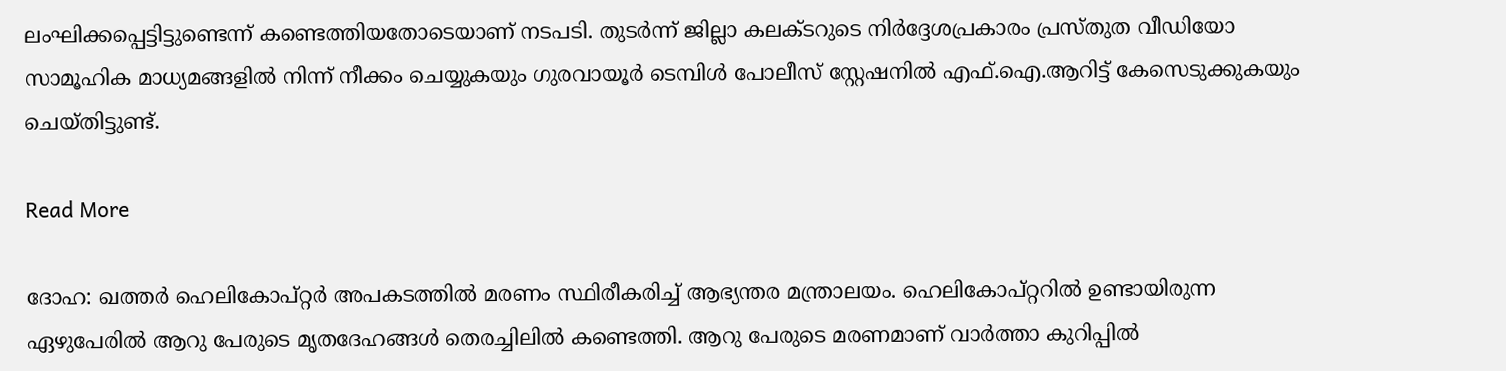ലംഘിക്കപ്പെട്ടിട്ടുണ്ടെന്ന് കണ്ടെത്തിയതോടെയാണ് നടപടി. തുടർന്ന് ജില്ലാ കലക്ടറുടെ നിർദ്ദേശപ്രകാരം പ്രസ്തുത വീഡിയോ സാമൂഹിക മാധ്യമങ്ങളിൽ നിന്ന് നീക്കം ചെയ്യുകയും ഗുരവായൂർ ടെമ്പിൾ പോലീസ് സ്റ്റേഷനിൽ എഫ്.ഐ.ആറിട്ട് കേസെടുക്കുകയും ചെയ്തിട്ടുണ്ട്.

Read More

ദോഹ: ഖത്തർ ഹെലികോപ്റ്റർ അപകടത്തിൽ മരണം സ്ഥിരീകരിച്ച് ആഭ്യന്തര മന്ത്രാലയം. ഹെലികോപ്റ്ററിൽ ഉണ്ടായിരുന്ന ഏഴുപേരിൽ ആറു പേരുടെ മൃതദേഹങ്ങൾ തെരച്ചിലിൽ കണ്ടെത്തി. ആറു പേരുടെ മരണമാണ് വാർത്താ കുറിപ്പിൽ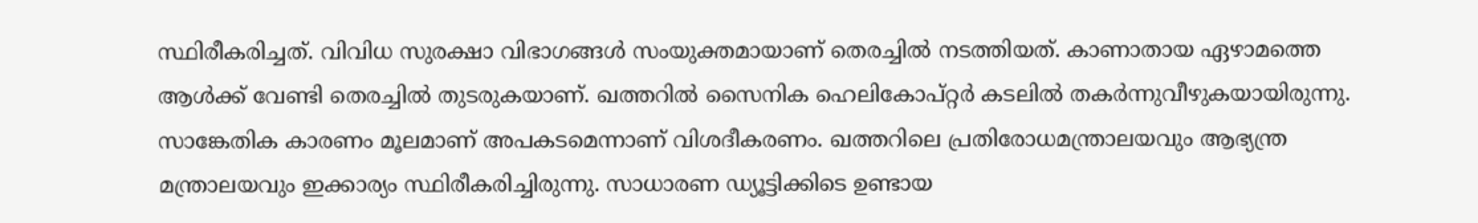സ്ഥിരീകരിച്ചത്. വിവിധ സുരക്ഷാ വിഭാഗങ്ങൾ സംയുക്തമായാണ് തെരച്ചിൽ നടത്തിയത്. കാണാതായ ഏഴാമത്തെ ആൾക്ക് വേണ്ടി തെരച്ചിൽ തുടരുകയാണ്. ഖത്തറിൽ സൈനിക ഹെലികോപ്റ്റർ കടലിൽ തകർന്നുവീഴുകയായിരുന്നു. സാങ്കേതിക കാരണം മൂലമാണ് അപകടമെന്നാണ് വിശദീകരണം. ഖത്തറിലെ പ്രതിരോധമന്ത്രാലയവും ആഭ്യന്ത്ര മന്ത്രാലയവും ഇക്കാര്യം സ്ഥിരീകരിച്ചിരുന്നു. സാധാരണ ഡ്യൂട്ടിക്കിടെ ഉണ്ടായ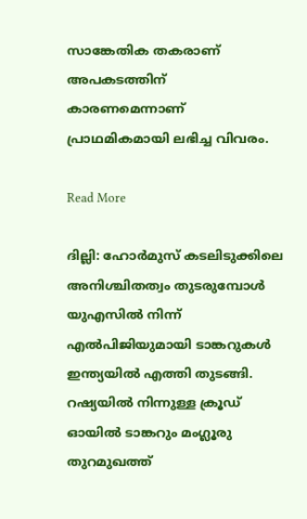സാങ്കേതിക തകരാണ് അപകടത്തിന് കാരണമെന്നാണ് പ്രാഥമികമായി ലഭിച്ച വിവരം.

Read More

ദില്ലി: ഹോർമുസ് കടലിടുക്കിലെ അനിശ്ചിതത്വം തുടരുമ്പോൾ യുഎസിൽ നിന്ന് എൽപിജിയുമായി ടാങ്കറുകൾ ഇന്ത്യയിൽ എത്തി തുടങ്ങി. റഷ്യയിൽ നിന്നുള്ള ക്രൂഡ് ഓയിൽ ടാങ്കറും മംഗ്ലൂരു തുറമുഖത്ത്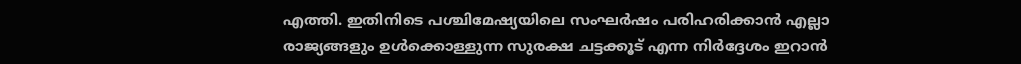എത്തി. ഇതിനിടെ പശ്ചിമേഷ്യയിലെ സംഘർഷം പരിഹരിക്കാൻ എല്ലാ രാജ്യങ്ങളും ഉൾക്കൊള്ളുന്ന സുരക്ഷ ചട്ടക്കൂട് എന്ന നിർദ്ദേശം ഇറാൻ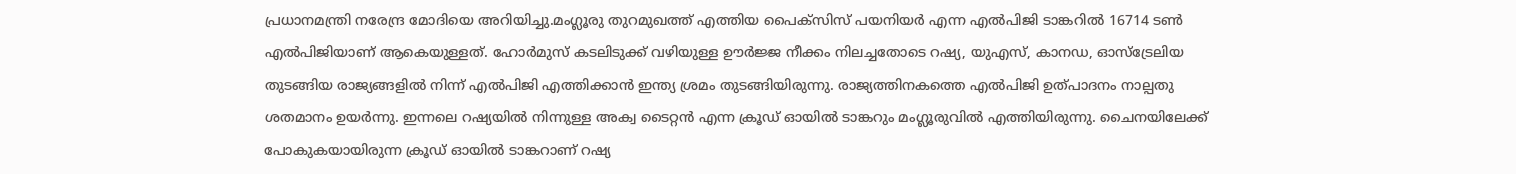പ്രധാനമന്ത്രി നരേന്ദ്ര മോദിയെ അറിയിച്ചു.മംഗ്ലൂരു തുറമുഖത്ത് എത്തിയ പൈക്സിസ് പയനിയർ എന്ന എൽപിജി ടാങ്കറിൽ 16714 ടൺ എൽപിജിയാണ് ആകെയുള്ളത്. ഹോർമുസ് കടലിടുക്ക് വഴിയുള്ള ഊർജ്ജ നീക്കം നിലച്ചതോടെ റഷ്യ, യുഎസ്, കാനഡ, ഓസ്ട്രേലിയ തുടങ്ങിയ രാജ്യങ്ങളിൽ നിന്ന് എൽപിജി എത്തിക്കാൻ ഇന്ത്യ ശ്രമം തുടങ്ങിയിരുന്നു. രാജ്യത്തിനകത്തെ എൽപിജി ഉത്പാദനം നാല്പതു ശതമാനം ഉയർന്നു. ഇന്നലെ റഷ്യയിൽ നിന്നുള്ള അക്വ ടൈറ്റൻ എന്ന ക്രൂഡ് ഓയിൽ ടാങ്കറും മംഗ്ലൂരുവിൽ എത്തിയിരുന്നു. ചൈനയിലേക്ക് പോകുകയായിരുന്ന ക്രൂഡ് ഓയിൽ ടാങ്കറാണ് റഷ്യ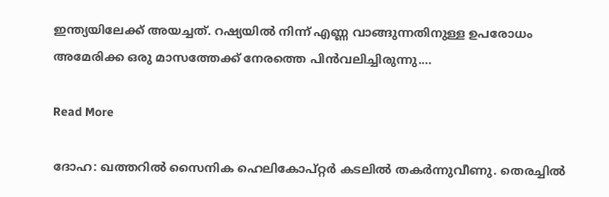ഇന്ത്യയിലേക്ക് അയച്ചത്. റഷ്യയിൽ നിന്ന് എണ്ണ വാങ്ങുന്നതിനുള്ള ഉപരോധം അമേരിക്ക ഒരു മാസത്തേക്ക് നേരത്തെ പിൻവലിച്ചിരുന്നു.…

Read More

ദോഹ: ഖത്തറിൽ സൈനിക ഹെലികോപ്റ്റർ കടലിൽ തകർന്നുവീണു. തെരച്ചിൽ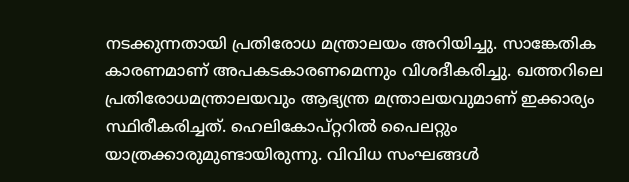നടക്കുന്നതായി പ്രതിരോധ മന്ത്രാലയം അറിയിച്ചു. സാങ്കേതിക കാരണമാണ് അപകടകാരണമെന്നും വിശദീകരിച്ചു. ഖത്തറിലെ പ്രതിരോധമന്ത്രാലയവും ആഭ്യന്ത്ര മന്ത്രാലയവുമാണ് ഇക്കാര്യം സ്ഥിരീകരിച്ചത്. ഹെലികോപ്റ്ററിൽ പൈലറ്റും യാത്രക്കാരുമുണ്ടായിരുന്നു. വിവിധ സംഘങ്ങൾ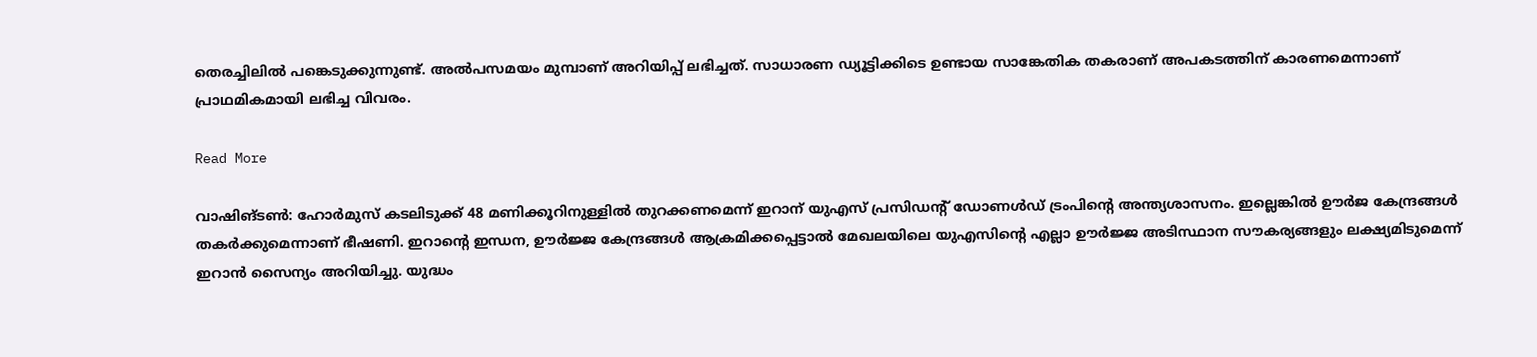തെരച്ചിലിൽ പങ്കെടുക്കുന്നുണ്ട്. അൽപസമയം മുമ്പാണ് അറിയിപ്പ് ലഭിച്ചത്. സാധാരണ ഡ്യൂട്ടിക്കിടെ ഉണ്ടായ സാങ്കേതിക തകരാണ് അപകടത്തിന് കാരണമെന്നാണ് പ്രാഥമികമായി ലഭിച്ച വിവരം.

Read More

വാഷിങ്ടണ്‍: ഹോർമുസ് കടലിടുക്ക് 48 മണിക്കൂറിനുള്ളിൽ തുറക്കണമെന്ന് ഇറാന് യുഎസ് പ്രസിഡന്‍റ് ഡോണൾഡ് ട്രംപിന്റെ അന്ത്യശാസനം. ഇല്ലെങ്കിൽ ഊർജ കേന്ദ്രങ്ങൾ തകർക്കുമെന്നാണ് ഭീഷണി. ഇറാന്റെ ഇന്ധന, ഊർജ്ജ കേന്ദ്രങ്ങൾ ആക്രമിക്കപ്പെട്ടാൽ മേഖലയിലെ യുഎസിന്റെ എല്ലാ ഊർജ്ജ അടിസ്ഥാന സൗകര്യങ്ങളും ലക്ഷ്യമിടുമെന്ന് ഇറാൻ സൈന്യം അറിയിച്ചു. യുദ്ധം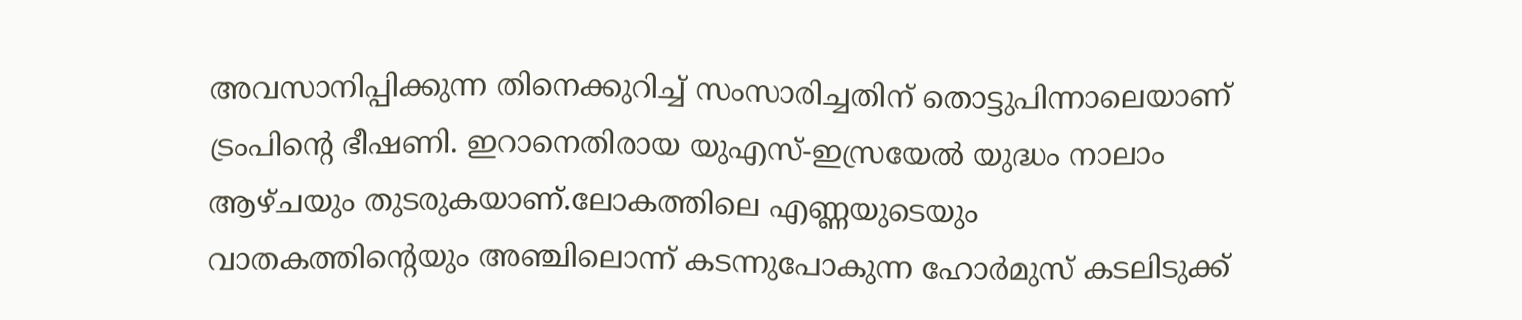അവസാനിപ്പിക്കുന്ന തിനെക്കുറിച്ച് സംസാരിച്ചതിന് തൊട്ടുപിന്നാലെയാണ് ട്രംപിന്റെ ഭീഷണി. ഇറാനെതിരായ യുഎസ്-ഇസ്രയേൽ യുദ്ധം നാലാം ആഴ്ചയും തുടരുകയാണ്.ലോകത്തിലെ എണ്ണയുടെയും വാതകത്തിന്റെയും അഞ്ചിലൊന്ന് കടന്നുപോകുന്ന ഹോർമുസ് കടലിടുക്ക്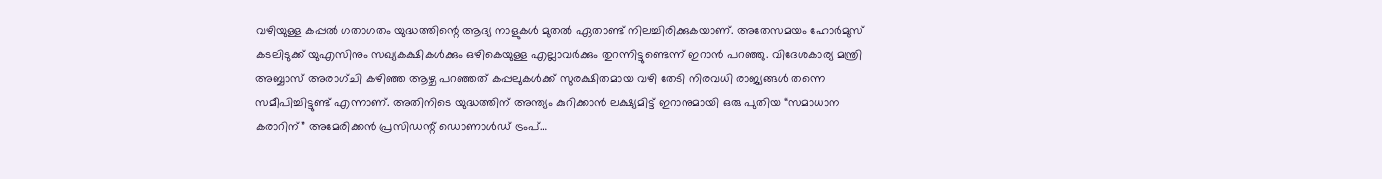വഴിയുള്ള കപ്പൽ ഗതാഗതം യുദ്ധത്തിന്റെ ആദ്യ നാളുകൾ മുതൽ ഏതാണ്ട് നിലച്ചിരിക്കുകയാണ്. അതേസമയം ഹോർമുസ് കടലിടുക്ക് യുഎസിനും സഖ്യകക്ഷികൾക്കും ഒഴികെയുള്ള എല്ലാവർക്കും തുറന്നിട്ടുണ്ടെന്ന് ഇറാൻ പറഞ്ഞു. വിദേശകാര്യ മന്ത്രി അബ്ബാസ് അരാഗ്ചി കഴിഞ്ഞ ആഴ്ച പറഞ്ഞത് കപ്പലുകൾക്ക് സുരക്ഷിതമായ വഴി തേടി നിരവധി രാജ്യങ്ങൾ തന്നെ സമീപിച്ചിട്ടുണ്ട് എന്നാണ്. അതിനിടെ യുദ്ധത്തിന് അന്ത്യം കുറിക്കാൻ ലക്ഷ്യമിട്ട് ഇറാനുമായി ഒരു പുതിയ “സമാധാന കരാറിന്” അമേരിക്കൻ പ്രസിഡന്റ് ഡൊണാൾഡ് ട്രംപ്…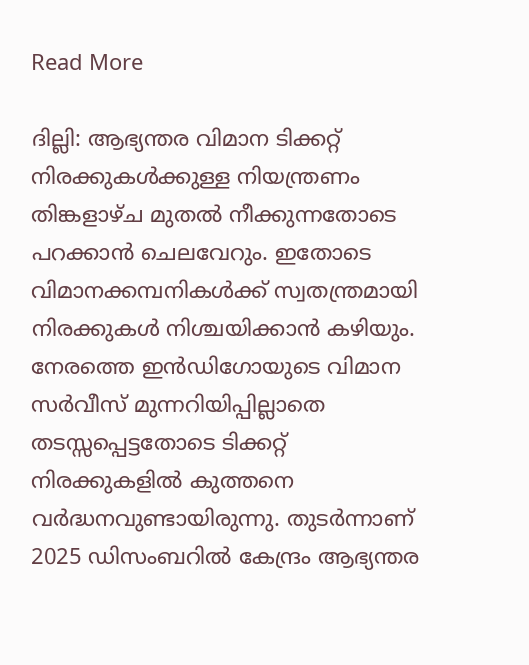Read More

ദില്ലി: ആഭ്യന്തര വിമാന ടിക്കറ്റ് നിരക്കുകൾക്കുള്ള നിയന്ത്രണം തിങ്കളാഴ്ച മുതൽ നീക്കുന്നതോടെ പറക്കാൻ ചെലവേറും. ഇതോടെ വിമാനക്കമ്പനികൾക്ക് സ്വതന്ത്രമായി നിരക്കുകൾ നിശ്ചയിക്കാൻ കഴിയും. നേരത്തെ ഇൻഡിഗോയുടെ വിമാന സർവീസ് മുന്നറിയിപ്പില്ലാതെ തടസ്സപ്പെട്ടതോടെ ടിക്കറ്റ് നിരക്കുകളിൽ കുത്തനെ വർദ്ധനവുണ്ടായിരുന്നു. തുടർന്നാണ് 2025 ഡിസംബറിൽ കേന്ദ്രം ആഭ്യന്തര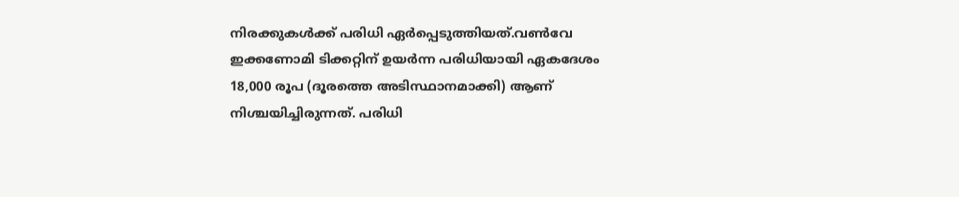നിരക്കുകൾക്ക് പരിധി ഏർപ്പെടുത്തിയത്.വൺവേ ഇക്കണോമി ടിക്കറ്റിന് ഉയർന്ന പരിധിയായി ഏകദേശം 18,000 രൂപ (ദൂരത്തെ അടിസ്ഥാനമാക്കി) ആണ് നിശ്ചയിച്ചിരുന്നത്. പരിധി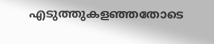എടുത്തുകളഞ്ഞതോടെ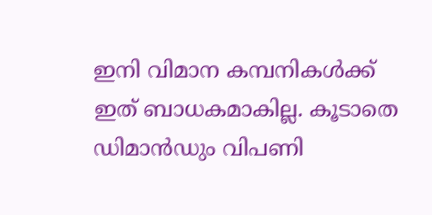ഇനി വിമാന കമ്പനികൾക്ക് ഇത് ബാധകമാകില്ല. കൂടാതെ ഡിമാൻഡും വിപണി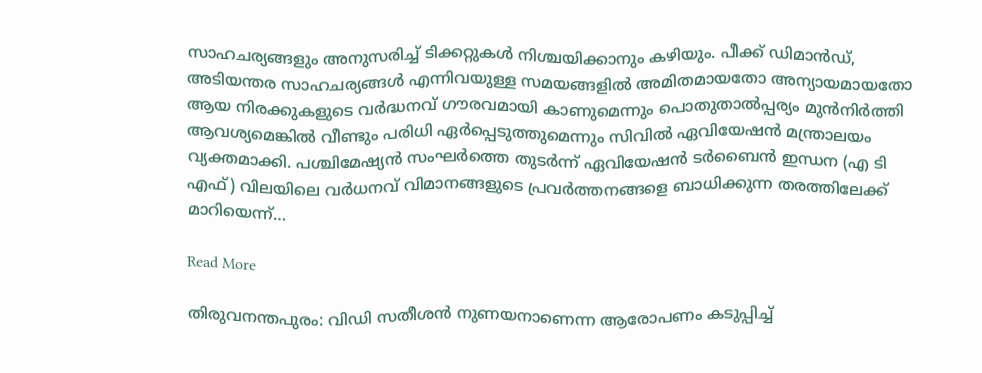സാഹചര്യങ്ങളും അനുസരിച്ച് ടിക്കറ്റുകൾ നിശ്ചയിക്കാനും കഴിയും. പീക്ക് ഡിമാൻഡ്, അടിയന്തര സാഹചര്യങ്ങൾ എന്നിവയുള്ള സമയങ്ങളിൽ അമിതമായതോ അന്യായമായതോ ആയ നിരക്കുകളുടെ വർദ്ധനവ് ഗൗരവമായി കാണുമെന്നും പൊതുതാൽപ്പര്യം മുൻനിർത്തി ആവശ്യമെങ്കിൽ വീണ്ടും പരിധി ഏർപ്പെടുത്തുമെന്നും സിവിൽ ഏവിയേഷൻ മന്ത്രാലയം വ്യക്തമാക്കി. പശ്ചിമേഷ്യൻ സംഘർത്തെ തുടർന്ന് ഏവിയേഷൻ ടർബൈൻ ഇന്ധന (എ ടി എഫ്) വിലയിലെ വർധനവ് വിമാനങ്ങളുടെ പ്രവർത്തനങ്ങളെ ബാധിക്കുന്ന തരത്തിലേക്ക് മാറിയെന്ന്…

Read More

തിരുവനന്തപുരം: വിഡി സതീശൻ നുണയനാണെന്ന ആരോപണം കടുപ്പിച്ച്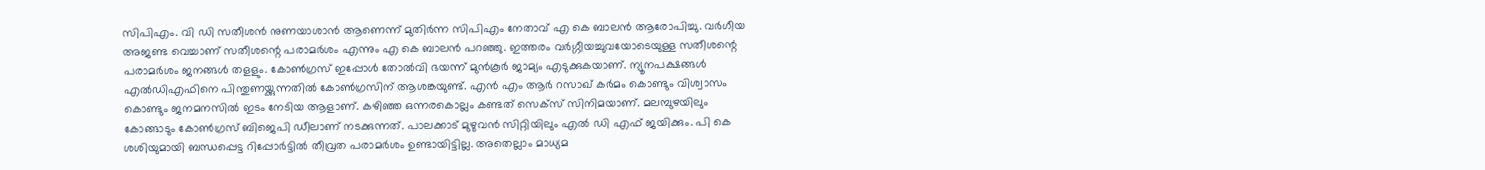സിപിഎം. വി ഡി സതീശൻ നുണയാശാൻ ആണെന്ന് മുതിര്‍ന്ന സിപിഎം നേതാവ് എ കെ ബാലൻ ആരോപിച്ചു. വർഗീയ അജണ്ട വെച്ചാണ് സതീശന്റെ പരാമർശം എന്നും എ കെ ബാലൻ പറഞ്ഞു. ഇത്തരം വർഗ്ഗീയച്ചുവയോടെയുള്ള സതീശന്റെ പരാമർശം ജനങ്ങൾ തളളും. കോൺഗ്രസ് ഇപ്പോൾ തോൽവി ഭയന്ന് മുൻ‌കൂർ ജാമ്യം എടുക്കുകയാണ്. ന്യൂനപക്ഷങ്ങൾ എൽഡിഎഫിനെ പിന്തുണയ്ക്കുന്നതിൽ കോൺഗ്രസിന് ആശങ്കയുണ്ട്. എൻ എം ആർ റസാഖ് കർമം കൊണ്ടും വിശ്വാസം കൊണ്ടും ജനമനസിൽ ഇടം നേടിയ ആളാണ്. കഴിഞ്ഞ ഒന്നരകൊല്ലം കണ്ടത് സെക്സ് സിനിമയാണ്. മലമ്പുഴയിലും കോങ്ങാടും കോൺഗ്രസ് ബിജെപി ഡീലാണ് നടക്കുന്നത്. പാലക്കാട് മുഴുവൻ സിറ്റിയിലും എൽ ഡി എഫ് ജയിക്കും. പി കെ ശശിയുമായി ബന്ധപ്പെട്ട റിപ്പോർട്ടിൽ തീവ്രത പരാമർശം ഉണ്ടായിട്ടില്ല. അതെല്ലാം മാധ്യമ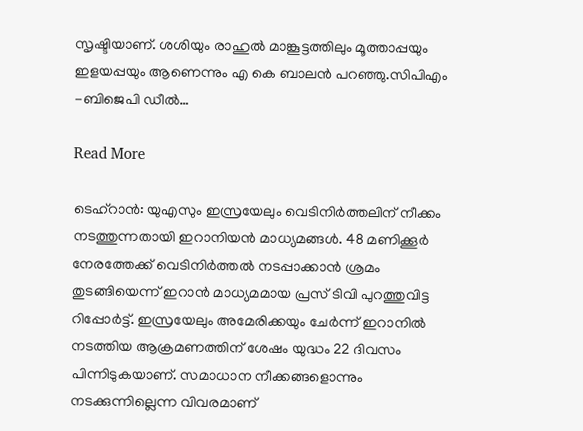സൃഷ്ടിയാണ്. ശശിയും രാഹുൽ മാങ്കൂട്ടത്തിലും മൂത്താപ്പയും ഇളയപ്പയും ആണെന്നും എ കെ ബാലൻ പറഞ്ഞു.സിപിഎം -ബിജെപി ഡീൽ…

Read More

ടെഹ്റാൻ: യുഎസും ഇസ്രയേലും വെടിനിർത്തലിന് നീക്കം നടത്തുന്നതായി ഇറാനിയൻ മാധ്യമങ്ങൾ. 48 മണിക്കൂർ നേരത്തേക്ക് വെടിനിർത്തൽ നടപ്പാക്കാൻ ശ്രമം തുടങ്ങിയെന്ന് ഇറാൻ മാധ്യമമായ പ്രസ് ടിവി പുറത്തുവിട്ട റിപ്പോർട്ട്. ഇസ്രയേലും അമേരിക്കയും ചേർന്ന് ഇറാനിൽ നടത്തിയ ആക്രമണത്തിന് ശേഷം യുദ്ധം 22 ദിവസം പിന്നിടുകയാണ്. സമാധാന നീക്കങ്ങളൊന്നും നടക്കുന്നില്ലെന്ന വിവരമാണ്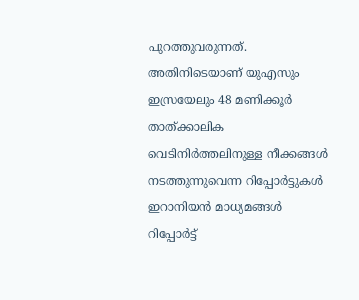പുറത്തുവരുന്നത്. അതിനിടെയാണ് യുഎസും ഇസ്രയേലും 48 മണിക്കൂർ താത്ക്കാലിക വെടിനിർത്തലിനുള്ള നീക്കങ്ങൾ നടത്തുന്നുവെന്ന റിപ്പോർട്ടുകൾ ഇറാനിയൻ മാധ്യമങ്ങൾ റിപ്പോര്‍ട്ട്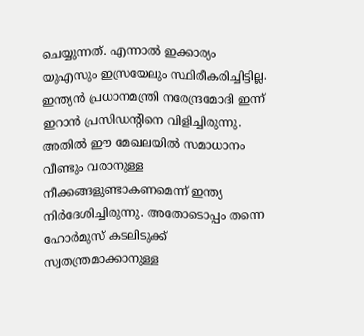ചെയ്യുന്നത്. എന്നാൽ ഇക്കാര്യം യുഎസും ഇസ്രയേലും സ്ഥിരീകരിച്ചിട്ടില്ല. ഇന്ത്യൻ പ്രധാനമന്ത്രി നരേന്ദ്രമോദി ഇന്ന് ഇറാൻ പ്രസിഡന്റിനെ വിളിച്ചിരുന്നു. അതിൽ ഈ മേഖലയിൽ സമാധാനം വീണ്ടും വരാനുള്ള നീക്കങ്ങളുണ്ടാകണമെന്ന് ഇന്ത്യ നിർദേശിച്ചിരുന്നു. അതോടൊപ്പം തന്നെ ഹോർമുസ് കടലിടുക്ക് സ്വതന്ത്രമാക്കാനുള്ള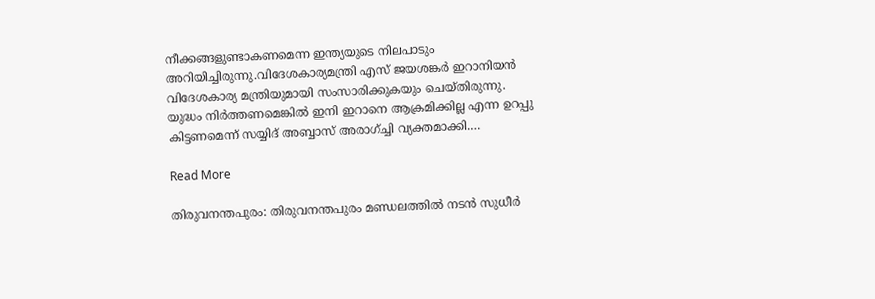നീക്കങ്ങളുണ്ടാകണമെന്ന ഇന്ത്യയുടെ നിലപാടും അറിയിച്ചിരുന്നു.വിദേശകാര്യമന്ത്രി എസ് ജയശങ്കർ ഇറാനിയൻ വിദേശകാര്യ മന്ത്രിയുമായി സംസാരിക്കുകയും ചെയ്തിരുന്നു. യുദ്ധം നിര്‍ത്തണമെങ്കിൽ ഇനി ഇറാനെ ആക്രമിക്കില്ല എന്ന ഉറപ്പു കിട്ടണമെന്ന് സയ്യിദ് അബ്ബാസ് അരാഗ്ച്ചി വ്യക്തമാക്കി.…

Read More

തിരുവനന്തപുരം: തിരുവനന്തപുരം മണ്ഡലത്തിൽ നടൻ സുധീർ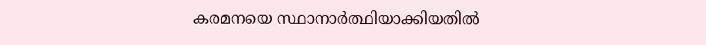കരമനയെ സ്ഥാനാർത്ഥിയാക്കിയതിൽ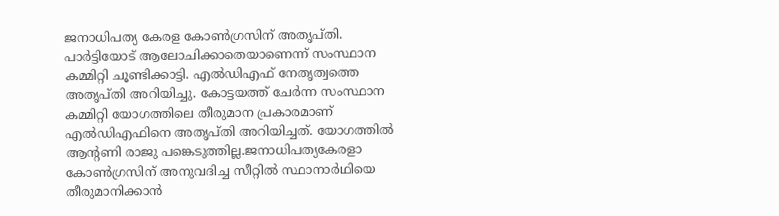ജനാധിപത്യ കേരള കോൺഗ്രസിന് അതൃപ്തി. പാർട്ടിയോട് ആലോചിക്കാതെയാണെന്ന് സംസ്ഥാന കമ്മിറ്റി ചൂണ്ടിക്കാട്ടി. എൽഡിഎഫ് നേതൃത്വത്തെ അതൃപ്തി അറിയിച്ചു. കോട്ടയത്ത് ചേർന്ന സംസ്ഥാന കമ്മിറ്റി യോഗത്തിലെ തീരുമാന പ്രകാരമാണ് എൽഡിഎഫിനെ അതൃപ്തി അറിയിച്ചത്. യോഗത്തിൽ ആന്റണി രാജു പങ്കെടുത്തില്ല.ജനാധിപത്യകേരളാ കോണ്‍‍ഗ്രസിന് അനുവദിച്ച സീറ്റില്‍ സ്ഥാനാര്‍ഥിയെ തീരുമാനിക്കാന്‍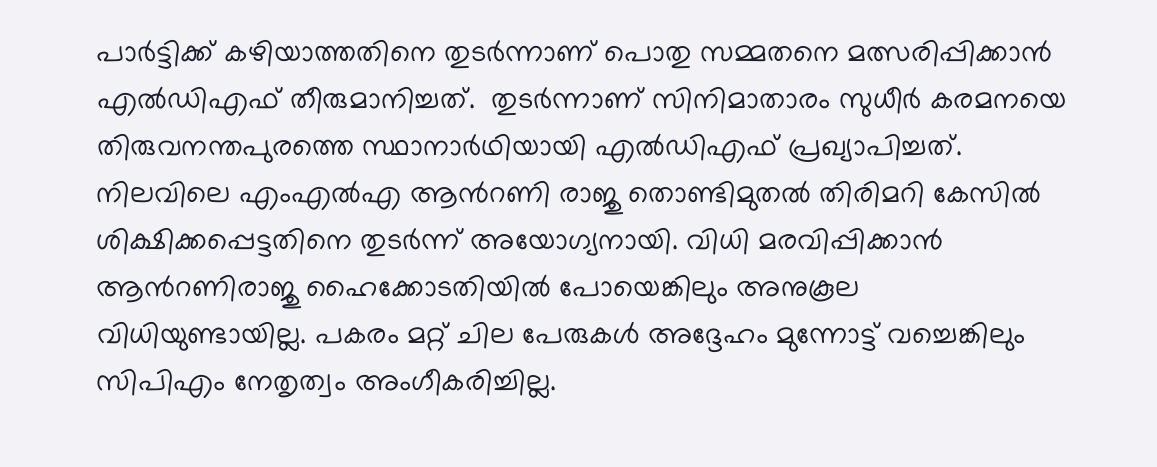പാര്‍ട്ടിക്ക് കഴിയാത്തതിനെ തുടര്‍ന്നാണ് പൊതു സമ്മതനെ മത്സരിപ്പിക്കാന്‍ എല്‍ഡിഎഫ് തീരുമാനിച്ചത്.  തുടര്‍ന്നാണ് സിനിമാതാരം സുധീര്‍ കരമനയെ തിരുവനന്തപുരത്തെ സ്ഥാനാര്‍ഥിയായി എല്‍ഡിഎഫ് പ്രഖ്യാപിച്ചത്. നിലവിലെ എംഎല്‍എ ആന്‍റണി രാജു തൊണ്ടിമുതല്‍ തിരിമറി കേസില്‍ ശിക്ഷിക്കപ്പെട്ടതിനെ തുടര്‍ന്ന് അയോഗ്യനായി. വിധി മരവിപ്പിക്കാന്‍ ആന്‍റണിരാജു ഹൈക്കോടതിയില്‍ പോയെങ്കിലും അനുകൂല വിധിയുണ്ടായില്ല. പകരം മറ്റ് ചില പേരുകള്‍ അദ്ദേഹം മുന്നോട്ട് വച്ചെങ്കിലും സിപിഎം നേതൃത്വം അംഗീകരിച്ചില്ല.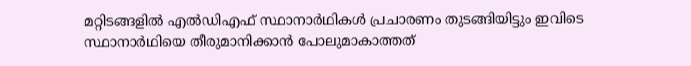മറ്റിടങ്ങളില്‍ എല്‍ഡിഎഫ് സ്ഥാനാര്‍ഥികള്‍ പ്രചാരണം തുടങ്ങിയിട്ടും ഇവിടെ സ്ഥാനാര്‍ഥിയെ തീരുമാനിക്കാന്‍ പോലുമാകാത്തത്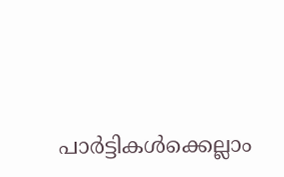പാര്‍ട്ടികള്‍ക്കെല്ലാം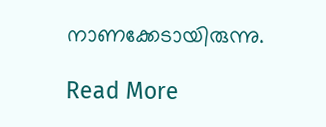നാണക്കേടായിരുന്നു.

Read More